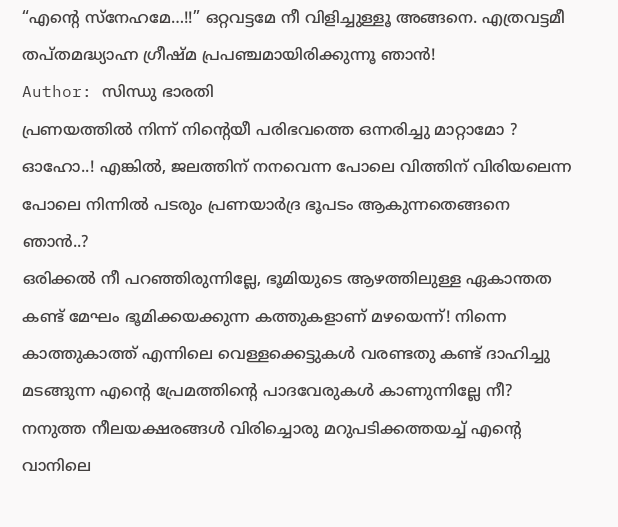“എൻ്റെ സ്നേഹമേ…!!” ഒറ്റവട്ടമേ നീ വിളിച്ചുള്ളൂ അങ്ങനെ. എത്രവട്ടമീ തപ്തമദ്ധ്യാഹ്ന ഗ്രീഷ്മ പ്രപഞ്ചമായിരിക്കുന്നൂ ഞാൻ!
Author: സിന്ധു ഭാരതി
പ്രണയത്തിൽ നിന്ന് നിൻ്റെയീ പരിഭവത്തെ ഒന്നരിച്ചു മാറ്റാമോ ? ഓഹോ..! എങ്കിൽ, ജലത്തിന് നനവെന്ന പോലെ വിത്തിന് വിരിയലെന്ന പോലെ നിന്നിൽ പടരും പ്രണയാർദ്ര ഭൂപടം ആകുന്നതെങ്ങനെ ഞാൻ..?
ഒരിക്കൽ നീ പറഞ്ഞിരുന്നില്ലേ, ഭൂമിയുടെ ആഴത്തിലുള്ള ഏകാന്തത കണ്ട് മേഘം ഭൂമിക്കയക്കുന്ന കത്തുകളാണ് മഴയെന്ന്! നിന്നെ കാത്തുകാത്ത് എന്നിലെ വെള്ളക്കെട്ടുകൾ വരണ്ടതു കണ്ട് ദാഹിച്ചു മടങ്ങുന്ന എൻ്റെ പ്രേമത്തിൻ്റെ പാദവേരുകൾ കാണുന്നില്ലേ നീ? നനുത്ത നീലയക്ഷരങ്ങൾ വിരിച്ചൊരു മറുപടിക്കത്തയച്ച് എൻ്റെ വാനിലെ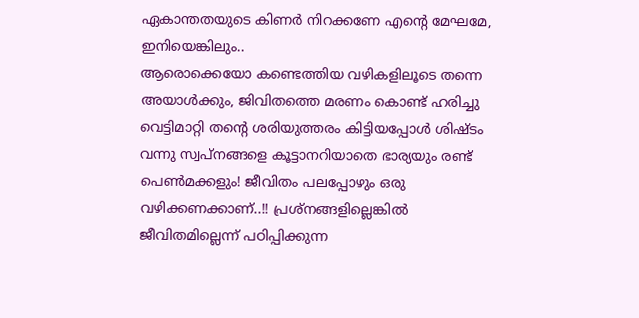ഏകാന്തതയുടെ കിണർ നിറക്കണേ എൻ്റെ മേഘമേ, ഇനിയെങ്കിലും..
ആരൊക്കെയോ കണ്ടെത്തിയ വഴികളിലൂടെ തന്നെ അയാൾക്കും, ജിവിതത്തെ മരണം കൊണ്ട് ഹരിച്ചു വെട്ടിമാറ്റി തൻ്റെ ശരിയുത്തരം കിട്ടിയപ്പോൾ ശിഷ്ടം വന്നു സ്വപ്നങ്ങളെ കൂട്ടാനറിയാതെ ഭാര്യയും രണ്ട് പെൺമക്കളും! ജീവിതം പലപ്പോഴും ഒരു വഴിക്കണക്കാണ്..!! പ്രശ്നങ്ങളില്ലെങ്കിൽ ജീവിതമില്ലെന്ന് പഠിപ്പിക്കുന്ന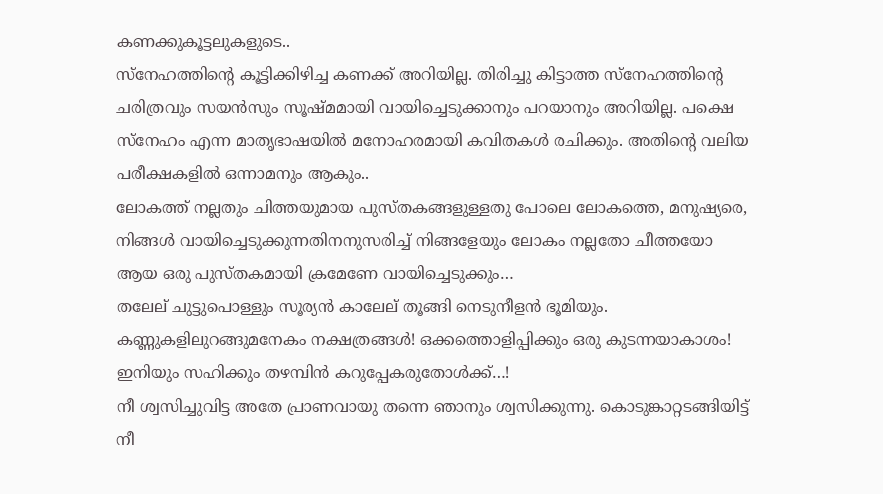കണക്കുകൂട്ടലുകളുടെ..
സ്നേഹത്തിൻ്റെ കൂട്ടിക്കിഴിച്ച കണക്ക് അറിയില്ല. തിരിച്ചു കിട്ടാത്ത സ്നേഹത്തിൻ്റെ ചരിത്രവും സയൻസും സൂഷ്മമായി വായിച്ചെടുക്കാനും പറയാനും അറിയില്ല. പക്ഷെ സ്നേഹം എന്ന മാതൃഭാഷയിൽ മനോഹരമായി കവിതകൾ രചിക്കും. അതിൻ്റെ വലിയ പരീക്ഷകളിൽ ഒന്നാമനും ആകും..
ലോകത്ത് നല്ലതും ചിത്തയുമായ പുസ്തകങ്ങളുള്ളതു പോലെ ലോകത്തെ, മനുഷ്യരെ, നിങ്ങൾ വായിച്ചെടുക്കുന്നതിനനുസരിച്ച് നിങ്ങളേയും ലോകം നല്ലതോ ചീത്തയോ ആയ ഒരു പുസ്തകമായി ക്രമേണേ വായിച്ചെടുക്കും…
തലേല് ചുട്ടുപൊള്ളും സൂര്യൻ കാലേല് തൂങ്ങി നെടുനീളൻ ഭൂമിയും. കണ്ണുകളിലുറങ്ങുമനേകം നക്ഷത്രങ്ങൾ! ഒക്കത്തൊളിപ്പിക്കും ഒരു കുടന്നയാകാശം! ഇനിയും സഹിക്കും തഴമ്പിൻ കറുപ്പേകരുതോൾക്ക്…!
നീ ശ്വസിച്ചുവിട്ട അതേ പ്രാണവായു തന്നെ ഞാനും ശ്വസിക്കുന്നു. കൊടുങ്കാറ്റടങ്ങിയിട്ട് നീ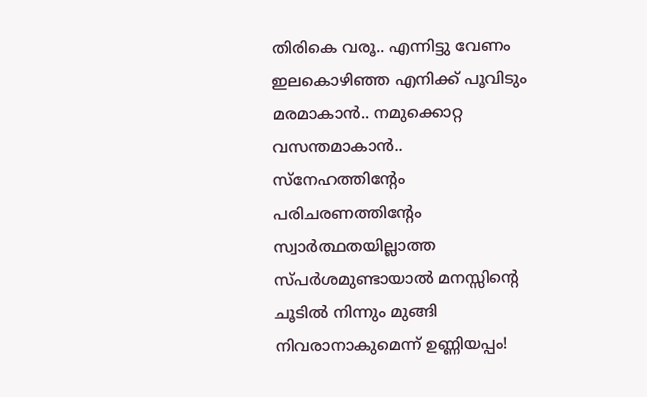തിരികെ വരൂ.. എന്നിട്ടു വേണം ഇലകൊഴിഞ്ഞ എനിക്ക് പൂവിടും മരമാകാൻ.. നമുക്കൊറ്റ വസന്തമാകാൻ..
സ്നേഹത്തിൻ്റേം പരിചരണത്തിൻ്റേം സ്വാർത്ഥതയില്ലാത്ത സ്പർശമുണ്ടായാൽ മനസ്സിൻ്റെ ചൂടിൽ നിന്നും മുങ്ങി നിവരാനാകുമെന്ന് ഉണ്ണിയപ്പം!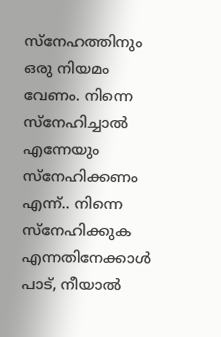സ്നേഹത്തിനും ഒരു നിയമം വേണം. നിന്നെ സ്നേഹിച്ചാൽ എന്നേയും സ്നേഹിക്കണം എന്ന്.. നിന്നെ സ്നേഹിക്കുക എന്നതിനേക്കാൾ പാട്, നീയാൽ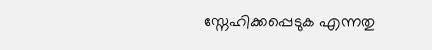സ്നേഹിക്കപ്പെടുക എന്നതു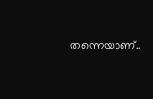തന്നെയാണ്..